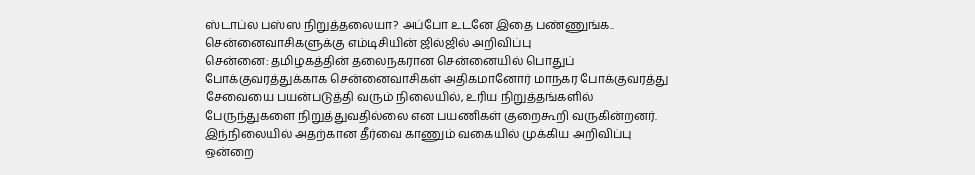ஸ்டாப்ல பஸ்ஸ நிறுத்தலையா? அப்போ உடனே இதை பண்ணுங்க.. சென்னைவாசிகளுக்கு எம்டிசியின் ஜில்ஜில் அறிவிப்பு
சென்னை: தமிழகத்தின் தலைநகரான சென்னையில் பொதுப் போக்குவரத்துக்காக சென்னைவாசிகள் அதிகமானோர் மாநகர போக்குவரத்து சேவையை பயன்படுத்தி வரும் நிலையில், உரிய நிறுத்தங்களில் பேருந்துகளை நிறுத்துவதில்லை என பயணிகள் குறைகூறி வருகின்றனர். இந்நிலையில் அதற்கான தீர்வை காணும் வகையில் முக்கிய அறிவிப்பு ஒன்றை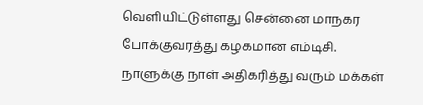வெளியிட்டுள்ளது சென்னை மாநகர போக்குவரத்து கழகமான எம்டிசி.
நாளுக்கு நாள் அதிகரித்து வரும் மக்கள்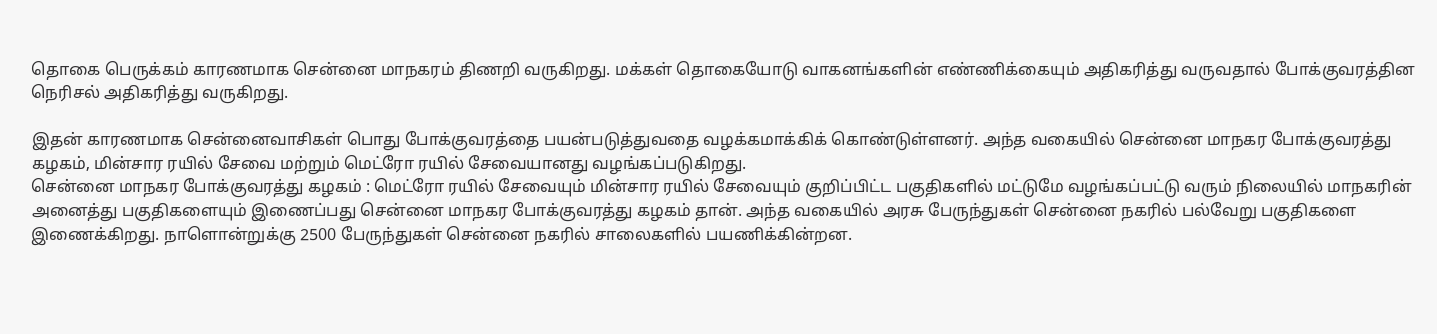தொகை பெருக்கம் காரணமாக சென்னை மாநகரம் திணறி வருகிறது. மக்கள் தொகையோடு வாகனங்களின் எண்ணிக்கையும் அதிகரித்து வருவதால் போக்குவரத்தின நெரிசல் அதிகரித்து வருகிறது.

இதன் காரணமாக சென்னைவாசிகள் பொது போக்குவரத்தை பயன்படுத்துவதை வழக்கமாக்கிக் கொண்டுள்ளனர். அந்த வகையில் சென்னை மாநகர போக்குவரத்து கழகம், மின்சார ரயில் சேவை மற்றும் மெட்ரோ ரயில் சேவையானது வழங்கப்படுகிறது.
சென்னை மாநகர போக்குவரத்து கழகம் : மெட்ரோ ரயில் சேவையும் மின்சார ரயில் சேவையும் குறிப்பிட்ட பகுதிகளில் மட்டுமே வழங்கப்பட்டு வரும் நிலையில் மாநகரின் அனைத்து பகுதிகளையும் இணைப்பது சென்னை மாநகர போக்குவரத்து கழகம் தான். அந்த வகையில் அரசு பேருந்துகள் சென்னை நகரில் பல்வேறு பகுதிகளை இணைக்கிறது. நாளொன்றுக்கு 2500 பேருந்துகள் சென்னை நகரில் சாலைகளில் பயணிக்கின்றன.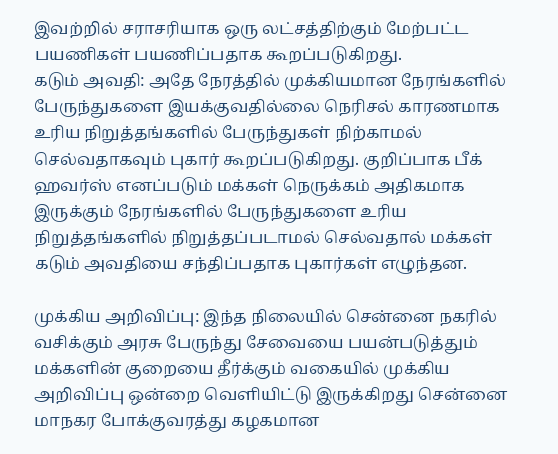இவற்றில் சராசரியாக ஒரு லட்சத்திற்கும் மேற்பட்ட பயணிகள் பயணிப்பதாக கூறப்படுகிறது.
கடும் அவதி: அதே நேரத்தில் முக்கியமான நேரங்களில் பேருந்துகளை இயக்குவதில்லை நெரிசல் காரணமாக உரிய நிறுத்தங்களில் பேருந்துகள் நிற்காமல் செல்வதாகவும் புகார் கூறப்படுகிறது. குறிப்பாக பீக் ஹவர்ஸ் எனப்படும் மக்கள் நெருக்கம் அதிகமாக இருக்கும் நேரங்களில் பேருந்துகளை உரிய நிறுத்தங்களில் நிறுத்தப்படாமல் செல்வதால் மக்கள் கடும் அவதியை சந்திப்பதாக புகார்கள் எழுந்தன.

முக்கிய அறிவிப்பு: இந்த நிலையில் சென்னை நகரில் வசிக்கும் அரசு பேருந்து சேவையை பயன்படுத்தும் மக்களின் குறையை தீர்க்கும் வகையில் முக்கிய அறிவிப்பு ஒன்றை வெளியிட்டு இருக்கிறது சென்னை மாநகர போக்குவரத்து கழகமான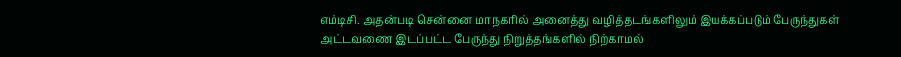எம்டிசி. அதன்படி சென்னை மாநகரில் அனைத்து வழித்தடங்களிலும் இயக்கப்படும் பேருந்துகள் அட்டவணை இடப்பட்ட பேருந்து நிறுத்தங்களில் நிற்காமல்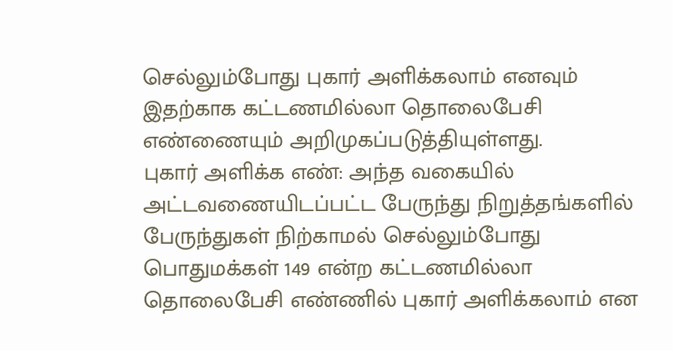செல்லும்போது புகார் அளிக்கலாம் எனவும் இதற்காக கட்டணமில்லா தொலைபேசி எண்ணையும் அறிமுகப்படுத்தியுள்ளது.
புகார் அளிக்க எண்: அந்த வகையில் அட்டவணையிடப்பட்ட பேருந்து நிறுத்தங்களில் பேருந்துகள் நிற்காமல் செல்லும்போது பொதுமக்கள் 149 என்ற கட்டணமில்லா தொலைபேசி எண்ணில் புகார் அளிக்கலாம் என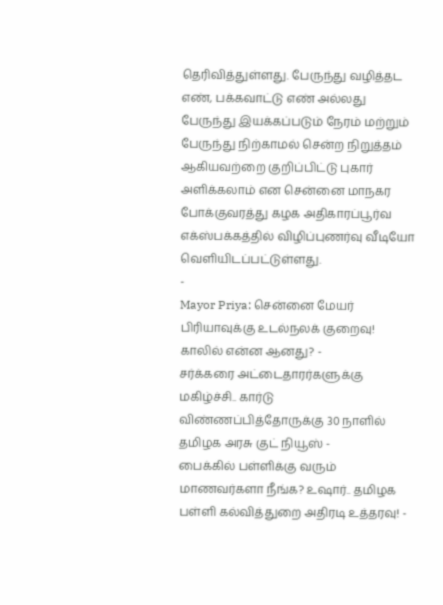தெரிவித்துள்ளது. பேருந்து வழித்தட எண், பக்கவாட்டு எண் அல்லது பேருந்து இயக்கப்படும் நேரம் மற்றும் பேருந்து நிற்காமல் சென்ற நிறுத்தம் ஆகியவற்றை குறிப்பிட்டு புகார் அளிக்கலாம் என சென்னை மாநகர போக்குவரத்து கழக அதிகாரப்பூர்வ எக்ஸ்பக்கத்தில் விழிப்புணர்வு வீடியோ வெளியிடப்பட்டுள்ளது.
-
Mayor Priya: சென்னை மேயர் பிரியாவுக்கு உடல்நலக் குறைவு! காலில் என்ன ஆனது? -
சர்க்கரை அட்டைதாரர்களுக்கு மகிழ்ச்சி.. கார்டு விண்ணப்பித்தோருக்கு 30 நாளில் தமிழக அரசு குட் நியூஸ் -
பைக்கில் பள்ளிக்கு வரும் மாணவர்களா நீங்க? உஷார்.. தமிழக பள்ளி கல்வித்துறை அதிரடி உத்தரவு! -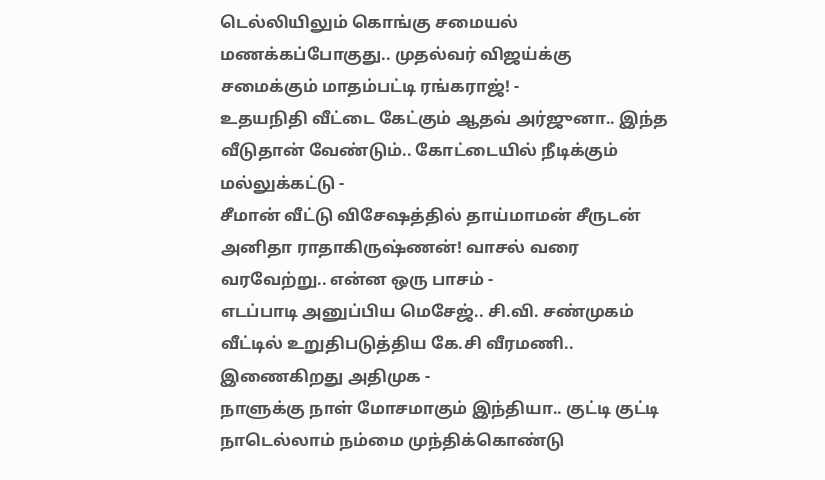டெல்லியிலும் கொங்கு சமையல் மணக்கப்போகுது.. முதல்வர் விஜய்க்கு சமைக்கும் மாதம்பட்டி ரங்கராஜ்! -
உதயநிதி வீட்டை கேட்கும் ஆதவ் அர்ஜுனா.. இந்த வீடுதான் வேண்டும்.. கோட்டையில் நீடிக்கும் மல்லுக்கட்டு -
சீமான் வீட்டு விசேஷத்தில் தாய்மாமன் சீருடன் அனிதா ராதாகிருஷ்ணன்! வாசல் வரை வரவேற்று.. என்ன ஒரு பாசம் -
எடப்பாடி அனுப்பிய மெசேஜ்.. சி.வி. சண்முகம் வீட்டில் உறுதிபடுத்திய கே.சி வீரமணி.. இணைகிறது அதிமுக -
நாளுக்கு நாள் மோசமாகும் இந்தியா.. குட்டி குட்டி நாடெல்லாம் நம்மை முந்திக்கொண்டு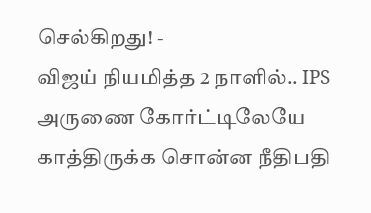செல்கிறது! -
விஜய் நியமித்த 2 நாளில்.. IPS அருணை கோர்ட்டிலேயே காத்திருக்க சொன்ன நீதிபதி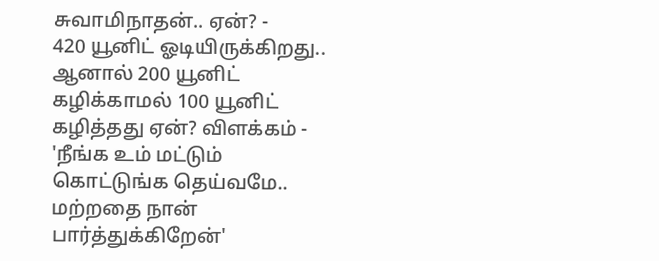சுவாமிநாதன்.. ஏன்? -
420 யூனிட் ஓடியிருக்கிறது.. ஆனால் 200 யூனிட் கழிக்காமல் 100 யூனிட் கழித்தது ஏன்? விளக்கம் -
'நீங்க உம் மட்டும் கொட்டுங்க தெய்வமே.. மற்றதை நான் பார்த்துக்கிறேன்'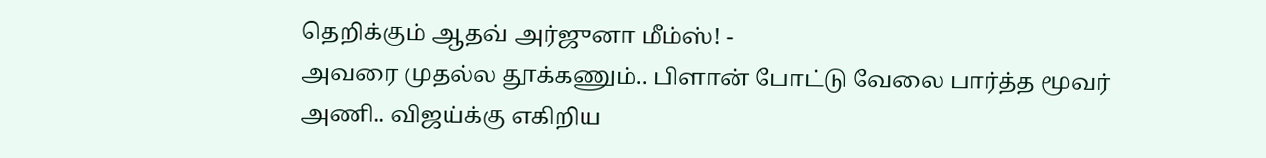தெறிக்கும் ஆதவ் அர்ஜுனா மீம்ஸ்! -
அவரை முதல்ல தூக்கணும்.. பிளான் போட்டு வேலை பார்த்த மூவர் அணி.. விஜய்க்கு எகிறிய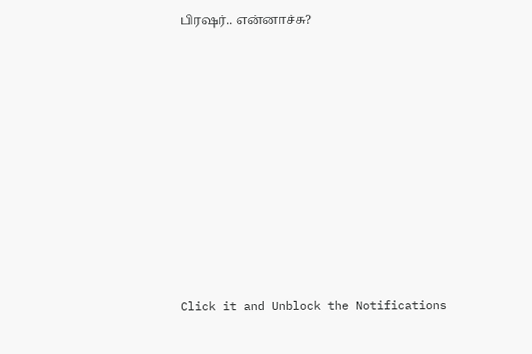பிரஷர்.. என்னாச்சு?












Click it and Unblock the Notifications